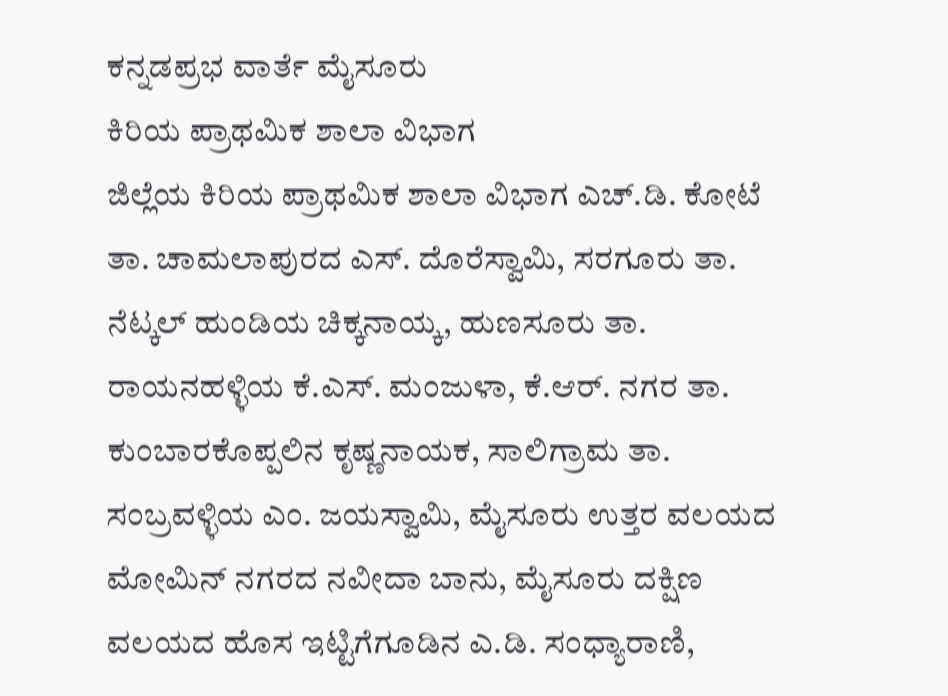ಕನ್ನಡಪ್ರಭ ವಾರ್ತೆ ಮೈಸೂರು
ಕಿರಿಯ ಪ್ರಾಥಮಿಕ ಶಾಲಾ ವಿಭಾಗ
ಜಿಲ್ಲೆಯ ಕಿರಿಯ ಪ್ರಾಥಮಿಕ ಶಾಲಾ ವಿಭಾಗ ಎಚ್.ಡಿ. ಕೋಟೆ ತಾ. ಚಾಮಲಾಪುರದ ಎಸ್. ದೊರೆಸ್ವಾಮಿ, ಸರಗೂರು ತಾ. ನೆಟ್ಕಲ್ ಹುಂಡಿಯ ಚಿಕ್ಕನಾಯ್ಕ, ಹುಣಸೂರು ತಾ. ರಾಯನಹಳ್ಳಿಯ ಕೆ.ಎಸ್. ಮಂಜುಳಾ, ಕೆ.ಆರ್. ನಗರ ತಾ. ಕುಂಬಾರಕೊಪ್ಪಲಿನ ಕೃಷ್ಣನಾಯಕ, ಸಾಲಿಗ್ರಾಮ ತಾ. ಸಂಬ್ರವಳ್ಳಿಯ ಎಂ. ಜಯಸ್ವಾಮಿ, ಮೈಸೂರು ಉತ್ತರ ವಲಯದ ಮೋಮಿನ್ ನಗರದ ನವೀದಾ ಬಾನು, ಮೈಸೂರು ದಕ್ಷಿಣ ವಲಯದ ಹೊಸ ಇಟ್ಟಿಗೆಗೂಡಿನ ಎ.ಡಿ. ಸಂಧ್ಯಾರಾಣಿ,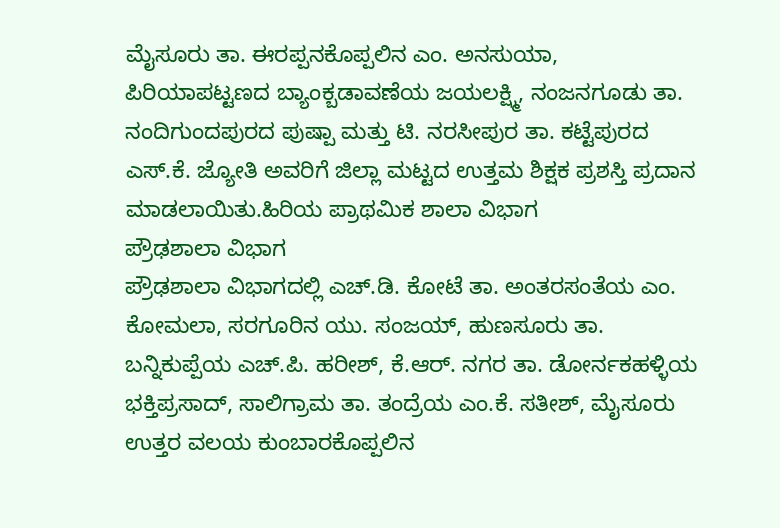ಮೈಸೂರು ತಾ. ಈರಪ್ಪನಕೊಪ್ಪಲಿನ ಎಂ. ಅನಸುಯಾ, ಪಿರಿಯಾಪಟ್ಟಣದ ಬ್ಯಾಂಕ್ಬಡಾವಣೆಯ ಜಯಲಕ್ಷ್ಮಿ, ನಂಜನಗೂಡು ತಾ. ನಂದಿಗುಂದಪುರದ ಪುಷ್ಪಾ ಮತ್ತು ಟಿ. ನರಸೀಪುರ ತಾ. ಕಟ್ಟೆಪುರದ ಎಸ್.ಕೆ. ಜ್ಯೋತಿ ಅವರಿಗೆ ಜಿಲ್ಲಾ ಮಟ್ಟದ ಉತ್ತಮ ಶಿಕ್ಷಕ ಪ್ರಶಸ್ತಿ ಪ್ರದಾನ ಮಾಡಲಾಯಿತು.ಹಿರಿಯ ಪ್ರಾಥಮಿಕ ಶಾಲಾ ವಿಭಾಗ
ಪ್ರೌಢಶಾಲಾ ವಿಭಾಗ
ಪ್ರೌಢಶಾಲಾ ವಿಭಾಗದಲ್ಲಿ ಎಚ್.ಡಿ. ಕೋಟೆ ತಾ. ಅಂತರಸಂತೆಯ ಎಂ. ಕೋಮಲಾ, ಸರಗೂರಿನ ಯು. ಸಂಜಯ್, ಹುಣಸೂರು ತಾ. ಬನ್ನಿಕುಪ್ಪೆಯ ಎಚ್.ಪಿ. ಹರೀಶ್, ಕೆ.ಆರ್. ನಗರ ತಾ. ಡೋರ್ನಕಹಳ್ಳಿಯ ಭಕ್ತಿಪ್ರಸಾದ್, ಸಾಲಿಗ್ರಾಮ ತಾ. ತಂದ್ರೆಯ ಎಂ.ಕೆ. ಸತೀಶ್, ಮೈಸೂರು ಉತ್ತರ ವಲಯ ಕುಂಬಾರಕೊಪ್ಪಲಿನ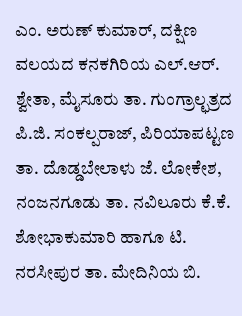ಎಂ. ಅರುಣ್ ಕುಮಾರ್, ದಕ್ಷಿಣ ವಲಯದ ಕನಕಗಿರಿಯ ಎಲ್.ಆರ್. ಶ್ವೇತಾ, ಮೈಸೂರು ತಾ. ಗುಂಗ್ರಾಲ್ಛತ್ರದ ಪಿ.ಜಿ. ಸಂಕಲ್ಪರಾಜ್, ಪಿರಿಯಾಪಟ್ಟಣ ತಾ. ದೊಡ್ಡಬೇಲಾಳು ಜೆ. ಲೋಕೇಶ, ನಂಜನಗೂಡು ತಾ. ನವಿಲೂರು ಕೆ.ಕೆ. ಶೋಭಾಕುಮಾರಿ ಹಾಗೂ ಟಿ. ನರಸೀಪುರ ತಾ. ಮೇದಿನಿಯ ಬಿ.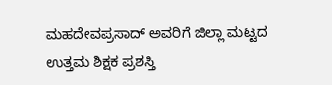ಮಹದೇವಪ್ರಸಾದ್ ಅವರಿಗೆ ಜಿಲ್ಲಾ ಮಟ್ಟದ ಉತ್ತಮ ಶಿಕ್ಷಕ ಪ್ರಶಸ್ತಿ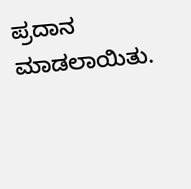ಪ್ರದಾನ ಮಾಡಲಾಯಿತು.